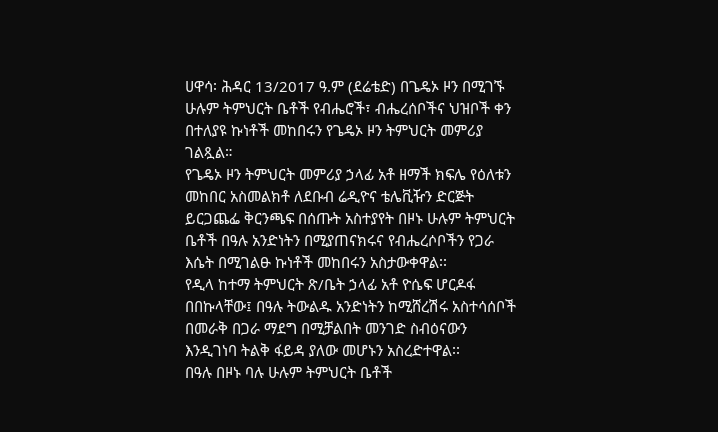ሀዋሳ፡ ሕዳር 13/2017 ዓ.ም (ደሬቴድ) በጌዴኦ ዞን በሚገኙ ሁሉም ትምህርት ቤቶች የብሔሮች፣ ብሔረሰቦችና ህዝቦች ቀን በተለያዩ ኩነቶች መከበሩን የጌዴኦ ዞን ትምህርት መምሪያ ገልጿል።
የጌዴኦ ዞን ትምህርት መምሪያ ኃላፊ አቶ ዘማች ክፍሌ የዕለቱን መከበር አስመልክቶ ለደቡብ ሬዲዮና ቴሌቪዥን ድርጅት ይርጋጨፌ ቅርንጫፍ በሰጡት አስተያየት በዞኑ ሁሉም ትምህርት ቤቶች በዓሉ አንድነትን በሚያጠናክሩና የብሔረሶቦችን የጋራ እሴት በሚገልፁ ኩነቶች መከበሩን አስታውቀዋል፡፡
የዲላ ከተማ ትምህርት ጽ/ቤት ኃላፊ አቶ ዮሴፍ ሆርዶፋ በበኩላቸው፤ በዓሉ ትውልዱ አንድነትን ከሚሸረሽሩ አስተሳሰቦች በመራቅ በጋራ ማደግ በሚቻልበት መንገድ ስብዕናውን እንዲገነባ ትልቅ ፋይዳ ያለው መሆኑን አስረድተዋል፡፡
በዓሉ በዞኑ ባሉ ሁሉም ትምህርት ቤቶች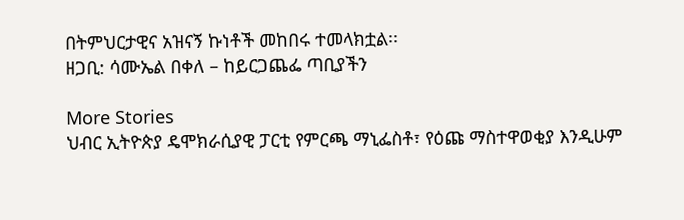በትምህርታዊና አዝናኝ ኩነቶች መከበሩ ተመላክቷል፡፡
ዘጋቢ: ሳሙኤል በቀለ – ከይርጋጨፌ ጣቢያችን

More Stories
ህብር ኢትዮጵያ ዴሞክራሲያዊ ፓርቲ የምርጫ ማኒፌስቶ፣ የዕጩ ማስተዋወቂያ እንዲሁም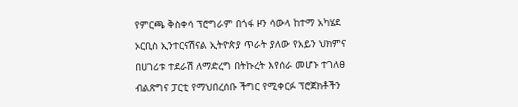የምርጫ ቅስቀሳ ፕሮግራም በጎፋ ዞን ሳውላ ከተማ አካሄደ
ኦርቢስ ኢንተርናሽናል ኢትዮጵያ ጥራት ያለው የአይን ህክምና በሀገሪቱ ተደራሽ ለማድረግ በትኩረት እየሰራ መሆኑ ተገለፀ
ብልጽግና ፓርቲ የማህበረሰቡ ችግር የሚቀርፉ ፕሮጀክቶችን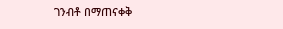ገንብቶ በማጠናቀቅ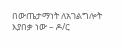በውጤታማነት ለአገልግሎት እያበቃ ነው – ዶ/ር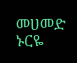መሀመድ ኑርዬ